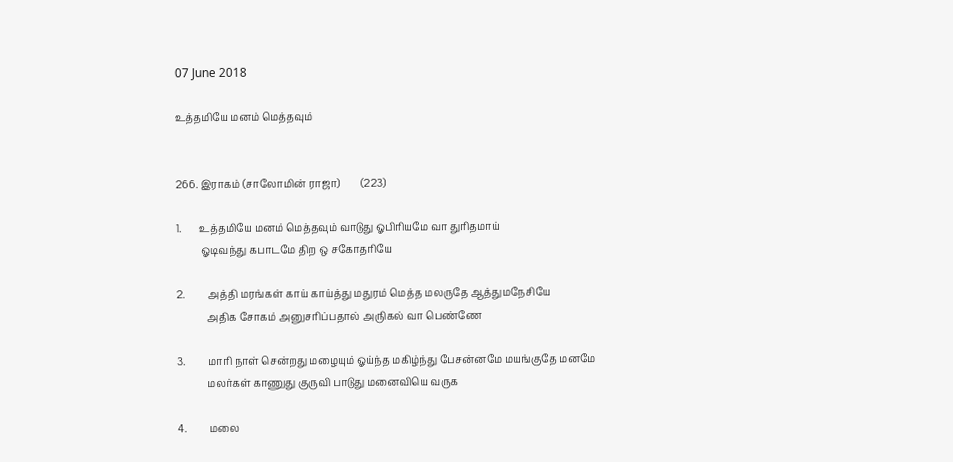07 June 2018

உத்தமியே மனம் மெத்தவும்


266. இராகம் (சாலோமின் ராஜா)        (223)

1.       உத்தமியே மனம் மெத்தவும் வாடுது ஓபிரியமே வா துரிதமாய்
          ஓடிவந்து கபாடமே திற ஒ சகோதரியே

2.         அத்தி மரங்கள் காய் காய்த்து மதுரம் மெத்த மலருதே ஆத்துமநேசியே
            அதிக சோகம் அனுசரிப்பதால் அருிகல் வா பெண்ணே

3.         மாரி நாள் சென்றது மழையும் ஓய்ந்த மகிழ்ந்து பேசன்னமே மயங்குதே மனமே
            மலர்கள் காணுது குருவி பாடுது மனைவியெ வருக

4.         மலை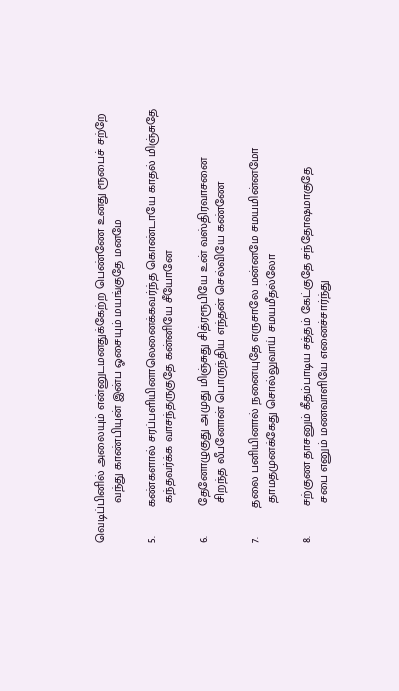வெடிப்பினில் அலையும் என்னுடமனதுக்கேற்ற பெண்ணே உனது ரூபைச் சற்றே
            வந்து காண்பியுன் இன்ப ஓசையும் மயங்குதே மனமே

5.         கண்களால் சரப்பளியினாலெனைக்கவர்ந்த கொண்டாயே காதல் மிஞ்சுதே
            கந்தவர்க்க வாசந்தருகுதே கன்னியே சீயோனே

6.         தேனோழுகுது அமுது மிஞ்சுது சித்ரரூபியே உன் வஸ்திரவாசனை
            சிறந்த லீபனோன் பொருந்திய எந்தன் செல்வியே கண்ணே

7.         தலை பனியினால் நனையுதே எருசாலே மன்னமே சமயமின்னமோ
            தாமதமுனக்கேது சொல்லுவாய் சமயமீதல்லோ

8.         சற்குண தாசனும் கீதம்பாடிய சத்தம் கேட்குதே சந்தோஷமாகுதே
            சபை எனும் மணவாளியே எனைச்சார்ந்து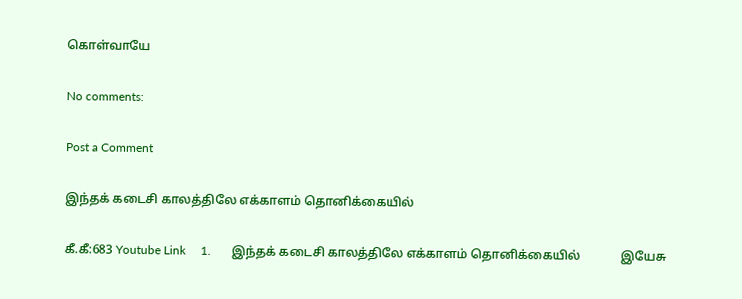கொள்வாயே

No comments:

Post a Comment

இந்தக் கடைசி காலத்திலே எக்காளம் தொனிக்கையில்

கீ.கீ:683 Youtube Link     1.       இந்தக் கடைசி காலத்திலே எக்காளம் தொனிக்கையில்             இயேசு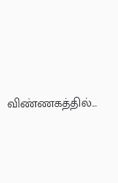விண்ணகத்தில்...